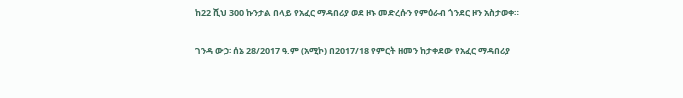ከ22 ሺህ 300 ኩንታል በላይ የአፈር ማዳበሪያ ወደ ዞኑ መድረሱን የምዕራብ ጎንደር ዞን አስታወቀ።

ገንዳ ውኃ፡ ሰኔ 28/2017 ዓ.ም (አሚኮ) በ2017/18 የምርት ዘመን ከታቀደው የአፈር ማዳበሪያ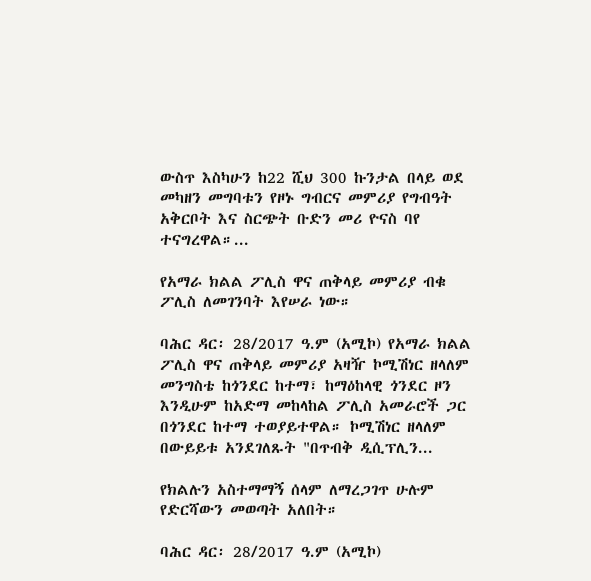ውስጥ እስካሁን ከ22 ሺህ 300 ኩንታል በላይ ወደ መካዘን መግባቱን የዞኑ ግብርና መምሪያ የግብዓት አቅርቦት እና ስርጭት ቡድን መሪ ዮናስ ባየ ተናግረዋል።...

የአማራ ክልል ፖሊስ ዋና ጠቅላይ መምሪያ ብቁ ፖሊስ ለመገንባት እየሠራ ነው።

ባሕር ዳር፡ 28/2017 ዓ.ም (አሚኮ) የአማራ ክልል ፖሊስ ዋና ጠቅላይ መምሪያ አዛዥ ኮሚሽነር ዘላለም መንግስቴ ከጎንደር ከተማ፣ ከማዕከላዊ ጎንደር ዞን እንዲሁም ከአድማ መከላከል ፖሊስ አመራሮች ጋር በጎንደር ከተማ ተወያይተዋል። ኮሚሽነር ዘላለም በውይይቱ አንደገለጹት "በጥብቅ ዲሲፕሊን...

የክልሉን አስተማማኝ ሰላም ለማረጋገጥ ሁሉም የድርሻውን መወጣት አለበት።

ባሕር ዳር፡ 28/2017 ዓ.ም (አሚኮ)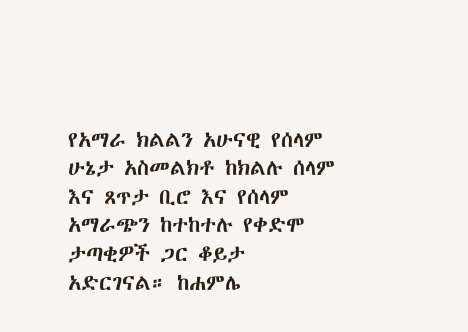የአማራ ክልልን አሁናዊ የሰላም ሁኔታ አስመልክቶ ከክልሉ ሰላም እና ጸጥታ ቢሮ እና የሰላም አማራጭን ከተከተሉ የቀድሞ ታጣቂዎች ጋር ቆይታ አድርገናል። ከሐምሌ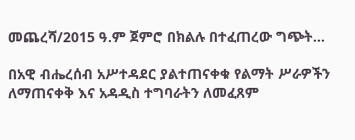መጨረሻ/2015 ዓ.ም ጀምሮ በክልሉ በተፈጠረው ግጭት...

በአዊ ብሔረሰብ አሥተዳደር ያልተጠናቀቁ የልማት ሥራዎችን ለማጠናቀቅ እና አዳዲስ ተግባራትን ለመፈጸም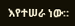እየተሠራ ነው።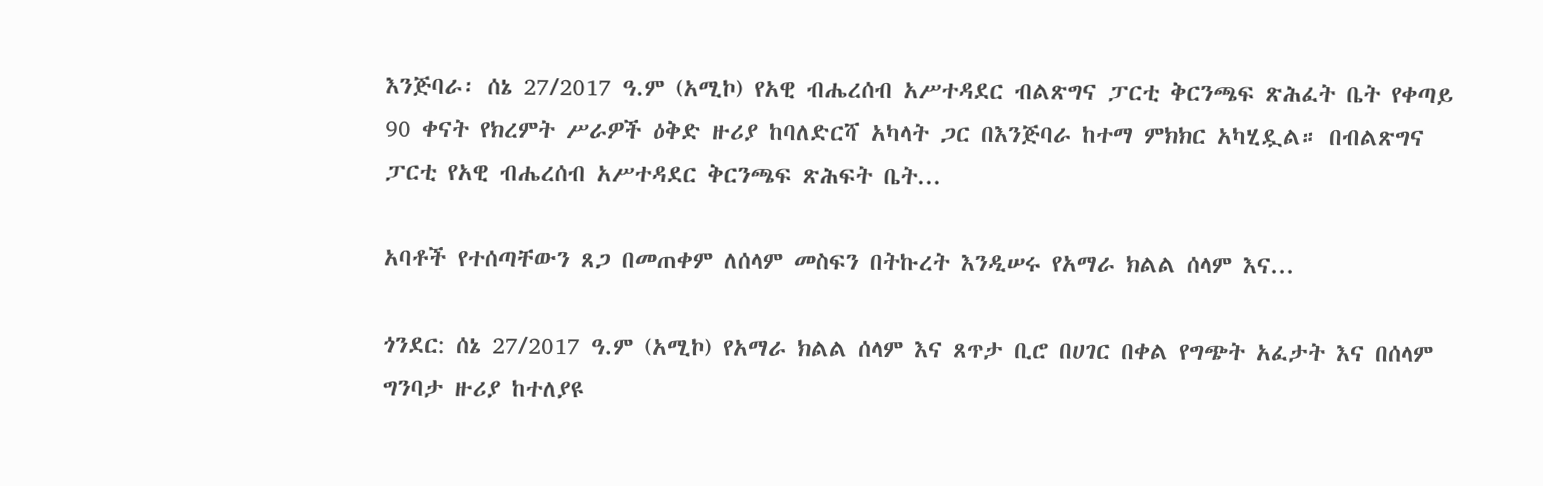እንጅባራ፡ ሰኔ 27/2017 ዓ.ም (አሚኮ) የአዊ ብሔረሰብ አሥተዳደር ብልጽግና ፓርቲ ቅርንጫፍ ጽሕፈት ቤት የቀጣይ 90 ቀናት የክረምት ሥራዎች ዕቅድ ዙሪያ ከባለድርሻ አካላት ጋር በእንጅባራ ከተማ ምክክር አካሂዷል። በብልጽግና ፓርቲ የአዊ ብሔረሰብ አሥተዳደር ቅርንጫፍ ጽሕፍት ቤት...

አባቶች የተሰጣቸውን ጸጋ በመጠቀም ለሰላም መስፍን በትኩረት እንዲሠሩ የአማራ ክልል ሰላም እና...

ጎንደር: ሰኔ 27/2017 ዓ.ም (አሚኮ) የአማራ ክልል ሰላም እና ጸጥታ ቢሮ በሀገር በቀል የግጭት አፈታት እና በሰላም ግንባታ ዙሪያ ከተለያዩ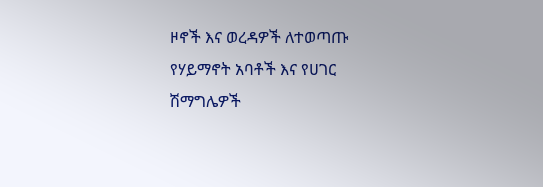ዞኖች እና ወረዳዎች ለተወጣጡ የሃይማኖት አባቶች እና የሀገር ሽማግሌዎች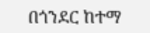በጎንደር ከተማ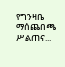የግንዛቤ ማሰጨበጫ ሥልጠና...